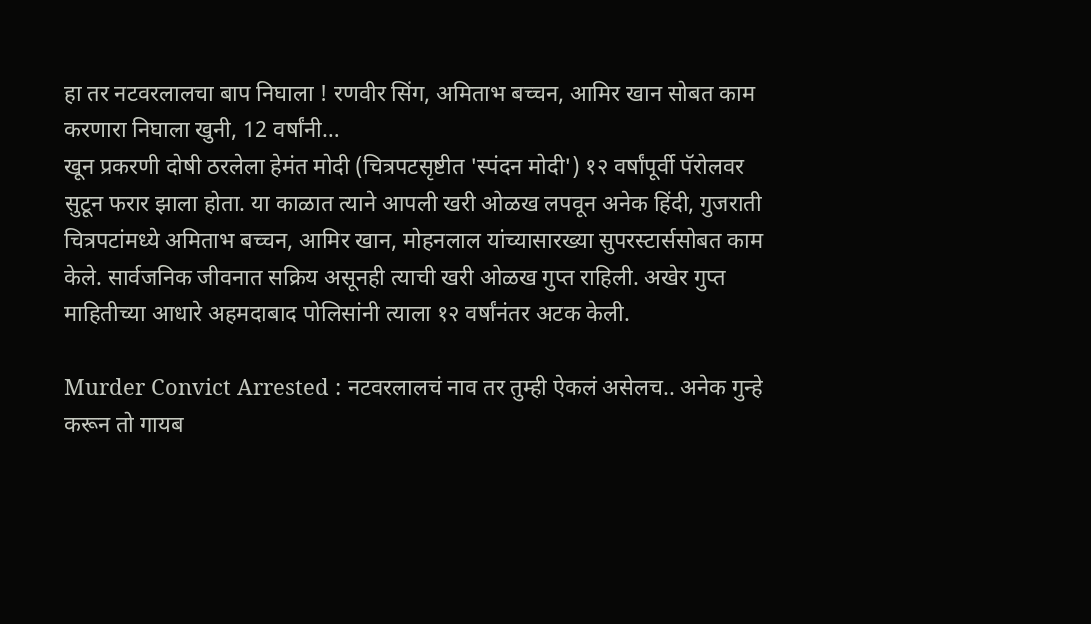हा तर नटवरलालचा बाप निघाला ! रणवीर सिंग, अमिताभ बच्चन, आमिर खान सोबत काम करणारा निघाला खुनी, 12 वर्षांनी…
खून प्रकरणी दोषी ठरलेला हेमंत मोदी (चित्रपटसृष्टीत 'स्पंदन मोदी') १२ वर्षांपूर्वी पॅरोलवर सुटून फरार झाला होता. या काळात त्याने आपली खरी ओळख लपवून अनेक हिंदी, गुजराती चित्रपटांमध्ये अमिताभ बच्चन, आमिर खान, मोहनलाल यांच्यासारख्या सुपरस्टार्ससोबत काम केले. सार्वजनिक जीवनात सक्रिय असूनही त्याची खरी ओळख गुप्त राहिली. अखेर गुप्त माहितीच्या आधारे अहमदाबाद पोलिसांनी त्याला १२ वर्षांनंतर अटक केली.

Murder Convict Arrested : नटवरलालचं नाव तर तुम्ही ऐकलं असेलच.. अनेक गुन्हे करून तो गायब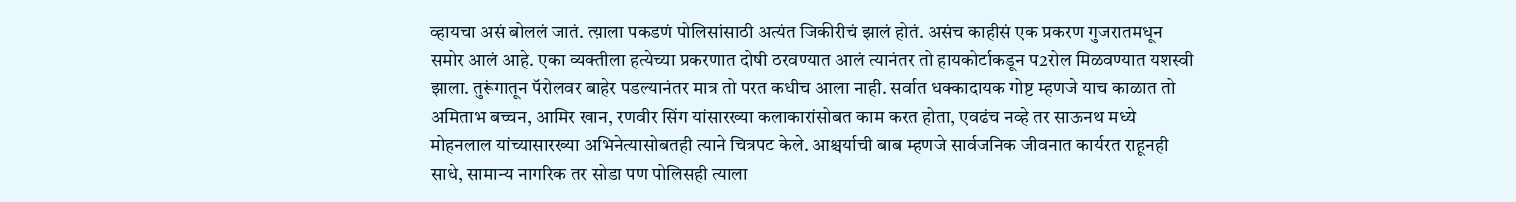व्हायचा असं बोललं जातं. त्य़ाला पकडणं पोलिसांसाठी अत्यंत जिकीरीचं झालं होतं. असंच काहीसं एक प्रकरण गुजरातमधून समोर आलं आहे. एका व्यक्तीला हत्येच्या प्रकरणात दोषी ठरवण्यात आलं त्यानंतर तो हायकोर्टाकडून प2रोल मिळवण्यात यशस्वी झाला. तुरूंगातून पॅरोलवर बाहेर पडल्यानंतर मात्र तो परत कधीच आला नाही. सर्वात धक्कादायक गोष्ट म्हणजे याच काळात तो अमिताभ बच्चन, आमिर खान, रणवीर सिंग यांसारख्या कलाकारांसोबत काम करत होता, एवढंच नव्हे तर साऊनथ मध्ये मोहनलाल यांच्यासारख्या अभिनेत्यासोबतही त्याने चित्रपट केले. आश्चर्याची बाब म्हणजे सार्वजनिक जीवनात कार्यरत राहूनही साधे, सामान्य नागरिक तर सोडा पण पोलिसही त्याला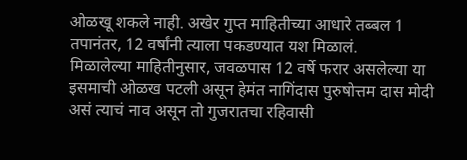ओळखू शकले नाही. अखेर गुप्त माहितीच्या आधारे तब्बल 1 तपानंतर, 12 वर्षांनी त्याला पकडण्यात यश मिळालं.
मिळालेल्या माहितीनुसार, जवळपास 12 वर्षे फरार असलेल्या या इसमाची ओळख पटली असून हेमंत नागिंदास पुरुषोत्तम दास मोदी असं त्याचं नाव असून तो गुजरातचा रहिवासी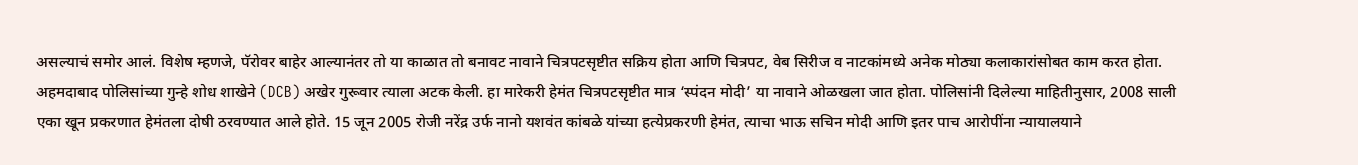असल्याचं समोर आलं. विशेष म्हणजे, पॅरोवर बाहेर आल्यानंतर तो या काळात तो बनावट नावाने चित्रपटसृष्टीत सक्रिय होता आणि चित्रपट, वेब सिरीज व नाटकांमध्ये अनेक मोठ्या कलाकारांसोबत काम करत होता. अहमदाबाद पोलिसांच्या गुन्हे शोध शाखेने (DCB) अखेर गुरूवार त्याला अटक केली. हा मारेकरी हेमंत चित्रपटसृष्टीत मात्र ‘स्पंदन मोदी’ या नावाने ओळखला जात होता. पोलिसांनी दिलेल्या माहितीनुसार, 2008 साली एका खून प्रकरणात हेमंतला दोषी ठरवण्यात आले होते. 15 जून 2005 रोजी नरेंद्र उर्फ नानो यशवंत कांबळे यांच्या हत्येप्रकरणी हेमंत, त्याचा भाऊ सचिन मोदी आणि इतर पाच आरोपींना न्यायालयाने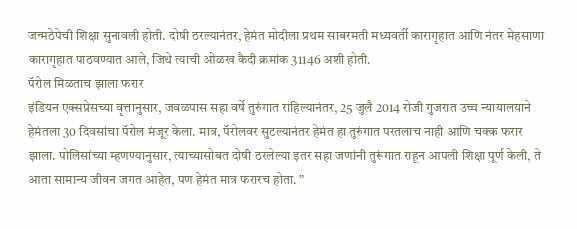जन्मठेपेची शिक्षा सुनावली होती. दोषी ठरल्यानंतर, हेमंत मोदीला प्रथम साबरमती मध्यवर्ती कारागृहात आणि नंतर मेहसाणा कारागृहात पाठवण्यात आले, जिथे त्याची ओळख कैदी क्रमांक 31146 अशी होती.
पॅरोल मिळताच झाला फरार
इंडियन एक्सप्रेसच्या वृत्तानुसार, जवळपास सहा वर्षे तुरुंगात राहिल्यानंतर, 25 जुलै 2014 रोजी गुजरात उच्च न्यायालयाने हेमंतला 30 दिवसांचा पॅरोल मंजूर केला. मात्र, पॅरोलवर सुटल्यानंतर हेमंत हा तुरुंगात परतलाच नाही आणि चक्क फरार झाला. पोलिसांच्या म्हणण्यानुसार, त्याच्यासोबत दोषी ठरलेल्या इतर सहा जणांनी तुरूंगात राहून आपली शिक्षा पूर्ण केली, ते आता सामान्य जीवन जगत आहेत, पण हेमंत मात्र फरारच होता. ”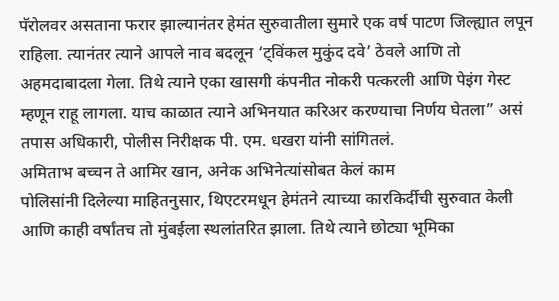पॅरोलवर असताना फरार झाल्यानंतर हेमंत सुरुवातीला सुमारे एक वर्ष पाटण जिल्ह्यात लपून राहिला. त्यानंतर त्याने आपले नाव बदलून ‘ट्विंकल मुकुंद दवे’ ठेवले आणि तो अहमदाबादला गेला. तिथे त्याने एका खासगी कंपनीत नोकरी पत्करली आणि पेइंग गेस्ट म्हणून राहू लागला. याच काळात त्याने अभिनयात करिअर करण्याचा निर्णय घेतला” असं तपास अधिकारी, पोलीस निरीक्षक पी. एम. धखरा यांनी सांगितलं.
अमिताभ बच्चन ते आमिर खान, अनेक अभिनेत्यांसोबत केलं काम
पोलिसांनी दिलेल्या माहितनुसार, थिएटरमधून हेमंतने त्याच्या कारकिर्दीची सुरुवात केली आणि काही वर्षांतच तो मुंबईला स्थलांतरित झाला. तिथे त्याने छोट्या भूमिका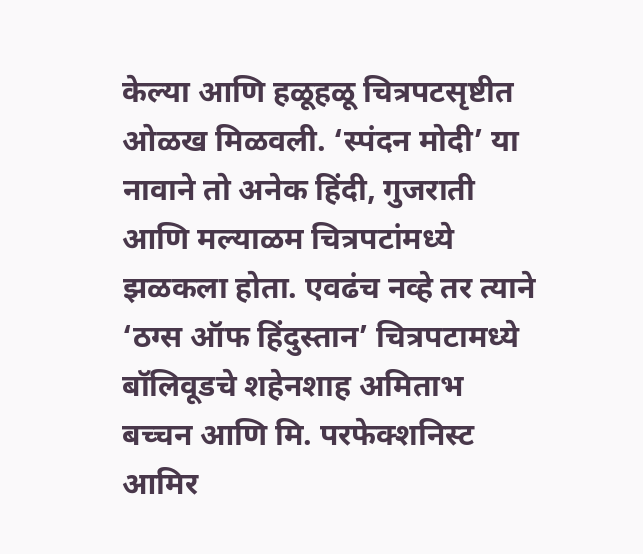केल्या आणि हळूहळू चित्रपटसृष्टीत ओळख मिळवली. ‘स्पंदन मोदी’ या नावाने तो अनेक हिंदी, गुजराती आणि मल्याळम चित्रपटांमध्ये झळकला होता. एवढंच नव्हे तर त्याने ‘ठग्स ऑफ हिंदुस्तान’ चित्रपटामध्ये बॉलिवूडचे शहेनशाह अमिताभ बच्चन आणि मि. परफेक्शनिस्ट आमिर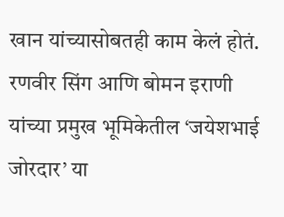खान यांच्यासोबतही काम केलं होतं. रणवीर सिंग आणि बोमन इराणी यांच्या प्रमुख भूमिकेतील ‘जयेशभाई जोरदार’ या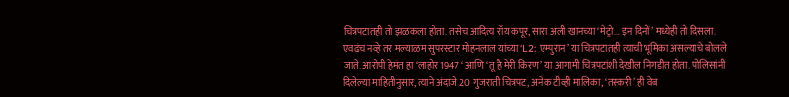चित्रपटातही तो झळकला होता. तसेच आदित्य रॉय कपूर, सारा अली खानच्या ‘मेट्रो… इन दिनों’ मध्येही तो दिसला.
एवढंच नव्हे तर मल्याळम सुपरस्टार मोहनलाल यांच्या ‘L2: एम्पुरान’ या चित्रपटातही त्याची भूमिका असल्याचे बोलले जाते. आरोपी हेमंत हा ‘लाहोर 1947 ‘ आणि ‘तू है मेरी किरण’ या आगामी चित्रपटांशी देखील निगडीत होता. पोलिसांनी दिलेल्या माहितीनुसार, त्याने अंदाजे 20 गुजराती चित्रपट, अनेक टीव्ही मालिका, ‘तस्करी’ ही वेब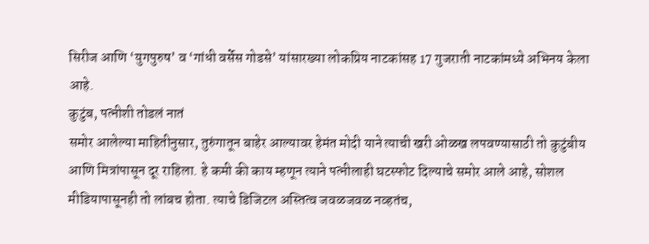सिरीज आणि ‘युगपुरुष’ व ‘गांधी वर्सेस गोडसे’ यांसारख्या लोकप्रिय नाटकांसह 17 गुजराती नाटकांमध्ये अभिनय केला आहे.
कुटुंब, पत्नीशी तोडलं नातं
समोर आलेल्या माहितीनुसार, तुरुंगातून बाहेर आल्यावर हेमंत मोदी याने त्याची खरी ओळख लपवण्यासाठी तो कुटुंबीय आणि मित्रांपासून दूर राहिला. हे कमी की काय म्हणून त्याने पत्नीलाही घटस्फोट दिल्याचे समोर आले आहे, सोशल मीडियापासूनही तो लांबच होता. त्याचे डिजिटल अस्तित्व जवळजवळ नव्हतंच,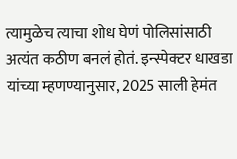त्यामुळेच त्याचा शोध घेणं पोलिसांसाठी अत्यंत कठीण बनलं होतं. इन्स्पेक्टर धाखडा यांच्या म्हणण्यानुसार, 2025 साली हेमंत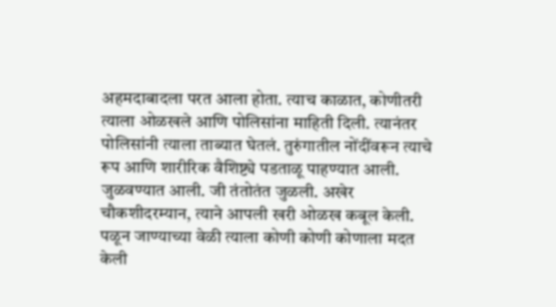अहमदाबादला परत आला होता. त्याच काळात, कोणीतरी त्याला ओळखले आणि पोलिसांना माहिती दिली. त्यानंतर पोलिसांनी त्याला ताब्यात घेतलं. तुरुंगातील नोंदींवरून त्याचे रूप आणि शारीरिक वैशिष्ट्ये पडताळू पाहण्यात आली. जुळवण्यात आली. जी तंतोतंत जुळली. अखेर चौकशीदरम्यान, त्याने आपली खरी ओळख कबूल केली. पळून जाण्याच्या वेळी त्याला कोणी कोणी कोणाला मदत केली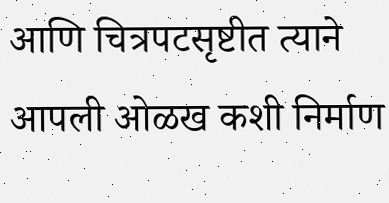आणि चित्रपटसृष्टीत त्याने आपली ओळख कशी निर्माण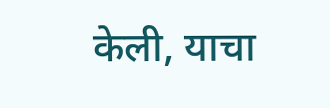केली, याचा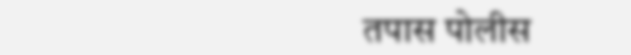तपास पोलीस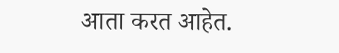आता करत आहेत.